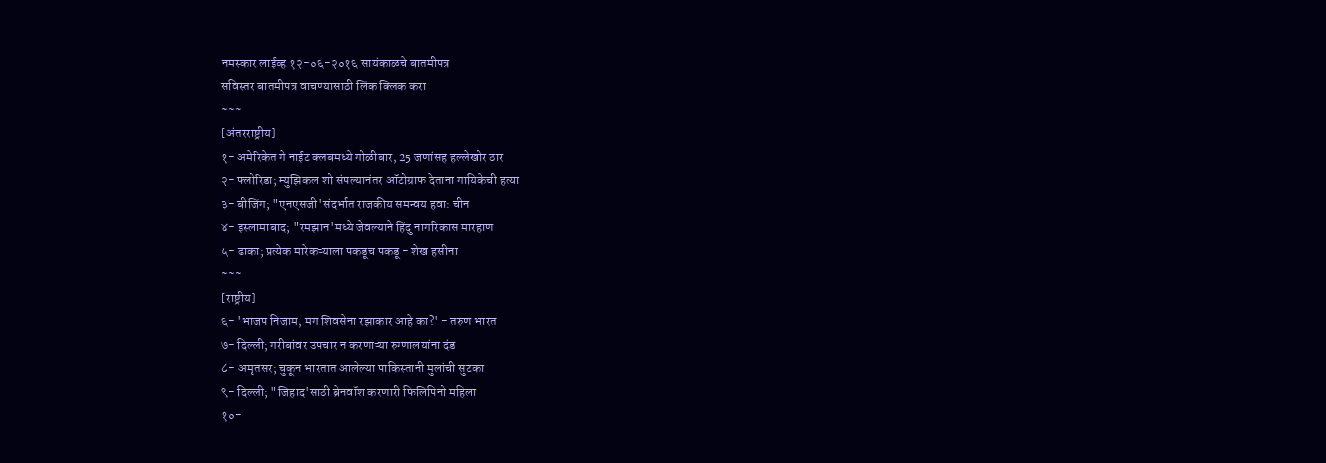नमस्कार लाईव्ह १२-०६-२०१६ सायंकाळचे बातमीपत्र
सविस्तर बातमीपत्र वाचण्यासाठी लिंक क्लिक करा
~~~
[अंतरराष्ट्रीय]
१- अमेरिकेत गे नाईट क्लबमध्ये गोळीबार, 25 जणांसह हल्लेखोर ठार
२- फ्लोरिडा; म्युझिकल शो संपल्यानंतर ऑटोग्राफ देताना गायिकेची हत्या
३- बीजिंग; "एनएसजी'संदर्भात राजकीय समन्वय हवा: चीन
४- इस्लामाबाद; "रमझान'मध्ये जेवल्याने हिंदु नागरिकास मारहाण
५- ढाका; प्रत्येक मारेकऱ्याला पकडूच पकडू - शेख हसीना
~~~
[राष्ट्रीय]
६- 'भाजप निजाम, मग शिवसेना रझाकार आहे का?' - तरुण भारत
७- दिल्ली; गरीबांवर उपचार न करणाऱ्या रुग्णालयांना दंड
८- अमृतसर; चुकून भारतात आलेल्या पाकिस्तानी मुलांची सुटका
९- दिल्ली; "जिहाद'साठी ब्रेनवॉश करणारी फिलिपिनो महिला
१०-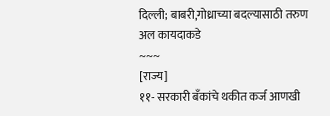दिल्ली; बाबरी,गोध्राच्या बदल्यासाठी तरुण अल कायदाकडे
~~~
[राज्य]
११- सरकारी बँकांचे थकीत कर्ज आणखी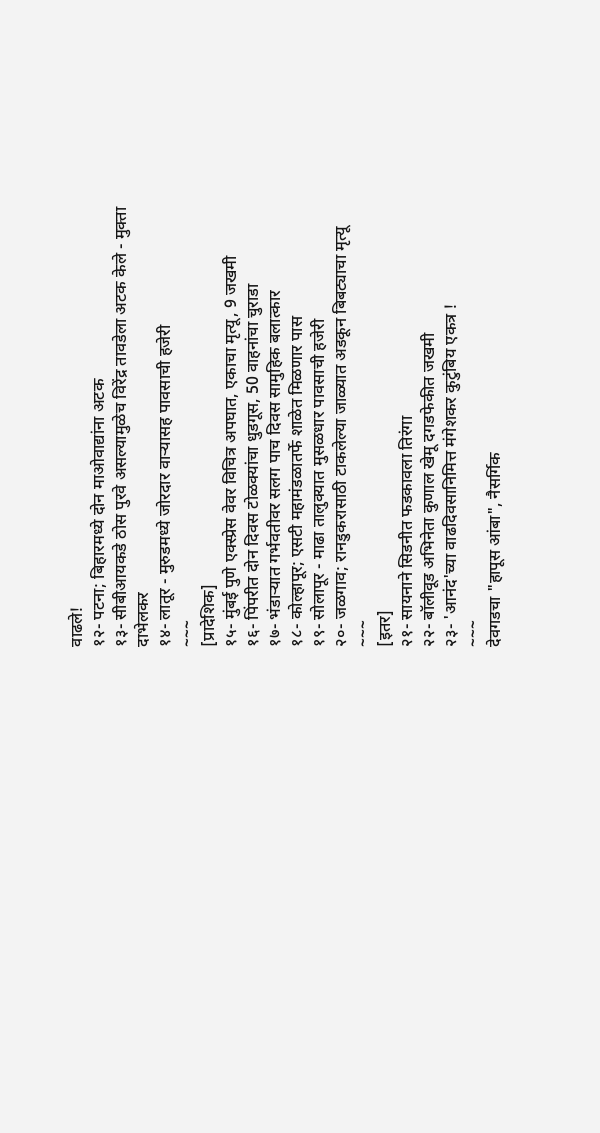वाढले!
१२- पटना; बिहारमध्ये दोन माओवाद्यांना अटक
१३- सीबीआयकडे ठोस पुरवे असल्यामुळेच विरेंद्र तावडेला अटक केले - मुक्ता दाभेलकर
१४- लातूर - मुरुडमध्ये जोरदार वाऱ्यासह पावसाची हजेरी
~~~
[प्रादेशिक]
१५- मुंबई पुणे एक्स्प्रेस वेवर विचित्र अपघात, एकाचा मृत्यू, 9 जखमी
१६- पिंपरीत दोन दिवस टोळक्यांचा धुडगूस, 50 वाहनांचा चुराडा
१७- भंडाऱ्यात गर्भवतीवर सलग पाच दिवस सामुहिक बलात्कार
१८- कोल्हापूर; एसटी महामंडळातर्फे शाळेत मिळणार पास
१९- सोलापूर - माढा तालुक्यात मुसळधार पावसाची हजेरी
२०- जळगाव; रानडुकरासाठी टाकलेल्या जाळ्यात अडकून बिबट्याचा मृत्यू
~~~
[इतर]
२१- सायनाने सिडनीत फडकावला तिरंगा
२२- बॉलीवूड अभिनेता कुणाल खेमू दगडफेकीत जखमी
२३- 'आनंद'च्या वाढदिवसानिमित्त मंगेशकर कुटुंबिय एकत्र !
~~~
देवगडचा "हापूस आंबा", नैसर्गिक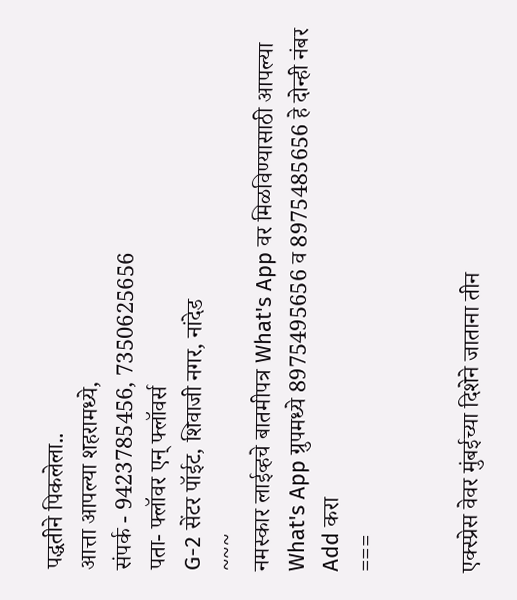पद्धतीने पिकलेला..
आत्ता आपल्या शहरामध्ये,
संपर्क - 9423785456, 7350625656
पता- फ्लॉवर एन् फ्लॉवर्स
G-2 सेंटर पॉईट, शिवाजी नगर, नांदेड
~~~
नमस्कार लाईव्हचे बातमीपत्र What's App वर मिळविण्यासाठी आपल्या What's App ग्रुपमध्ये 8975495656 व 8975485656 हे दोन्ही नंबर Add करा
===


एक्स्प्रेस वेवर मुंबईच्या दिशेने जाताना तीन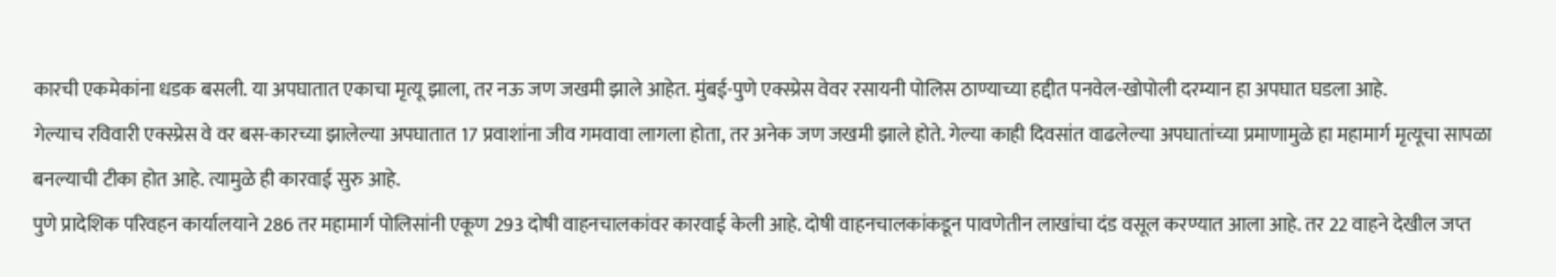कारची एकमेकांना धडक बसली. या अपघातात एकाचा मृत्यू झाला, तर नऊ जण जखमी झाले आहेत. मुंबई-पुणे एक्स्प्रेस वेवर रसायनी पोलिस ठाण्याच्या हद्दीत पनवेल-खोपोली दरम्यान हा अपघात घडला आहे.
गेल्याच रविवारी एक्स्प्रेस वे वर बस-कारच्या झालेल्या अपघातात 17 प्रवाशांना जीव गमवावा लागला होता, तर अनेक जण जखमी झाले होते. गेल्या काही दिवसांत वाढलेल्या अपघातांच्या प्रमाणामुळे हा महामार्ग मृत्यूचा सापळा बनल्याची टीका होत आहे. त्यामुळे ही कारवाई सुरु आहे.
पुणे प्रादेशिक परिवहन कार्यालयाने 286 तर महामार्ग पोलिसांनी एकूण 293 दोषी वाहनचालकांवर कारवाई केली आहे. दोषी वाहनचालकांकडून पावणेतीन लाखांचा दंड वसूल करण्यात आला आहे. तर 22 वाहने देखील जप्त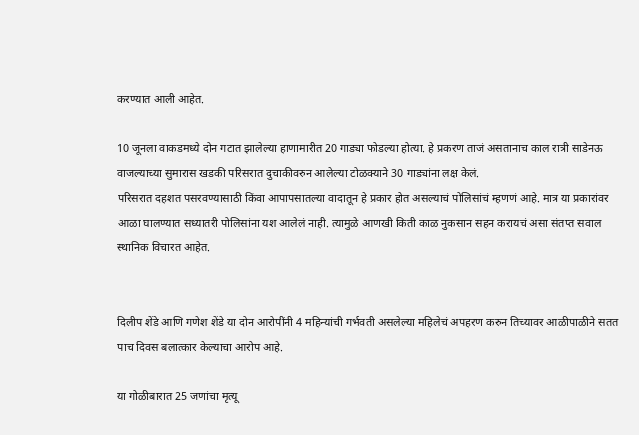करण्यात आली आहेत.

10 जूनला वाकडमध्ये दोन गटात झालेल्या हाणामारीत 20 गाड्या फोडल्या होत्या. हे प्रकरण ताजं असतानाच काल रात्री साडेनऊ वाजल्याच्या सुमारास खडकी परिसरात दुचाकीवरुन आलेल्या टोळक्याने 30 गाड्यांना लक्ष केलं.
परिसरात दहशत पसरवण्यासाठी किंवा आपापसातल्या वादातून हे प्रकार होत असल्याचं पोलिसांचं म्हणणं आहे. मात्र या प्रकारांवर आळा घालण्यात सध्यातरी पोलिसांना यश आलेलं नाही. त्यामुळे आणखी किती काळ नुकसान सहन करायचं असा संतप्त सवाल स्थानिक विचारत आहेत.


दिलीप शेंडे आणि गणेश शेंडे या दोन आरोपींनी 4 महिन्यांची गर्भवती असलेल्या महिलेचं अपहरण करुन तिच्यावर आळीपाळीने सतत पाच दिवस बलात्कार केल्याचा आरोप आहे.

या गोळीबारात 25 जणांचा मृत्यू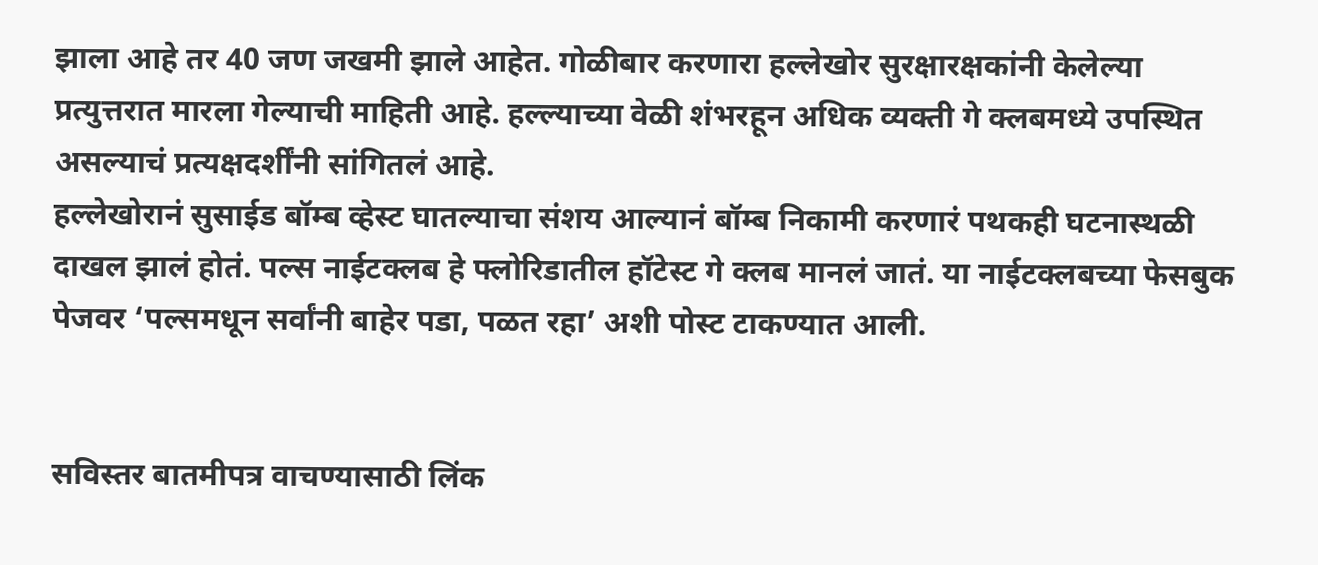झाला आहे तर 40 जण जखमी झाले आहेत. गोळीबार करणारा हल्लेखोर सुरक्षारक्षकांनी केलेल्या प्रत्युत्तरात मारला गेल्याची माहिती आहे. हल्ल्याच्या वेळी शंभरहून अधिक व्यक्ती गे क्लबमध्ये उपस्थित असल्याचं प्रत्यक्षदर्शींनी सांगितलं आहे.
हल्लेखोरानं सुसाईड बॉम्ब व्हेस्ट घातल्याचा संशय आल्यानं बॉम्ब निकामी करणारं पथकही घटनास्थळी दाखल झालं होतं. पल्स नाईटक्लब हे फ्लोरिडातील हॉटेस्ट गे क्लब मानलं जातं. या नाईटक्लबच्या फेसबुक पेजवर ‘पल्समधून सर्वांनी बाहेर पडा, पळत रहा’ अशी पोस्ट टाकण्यात आली.


सविस्तर बातमीपत्र वाचण्यासाठी लिंक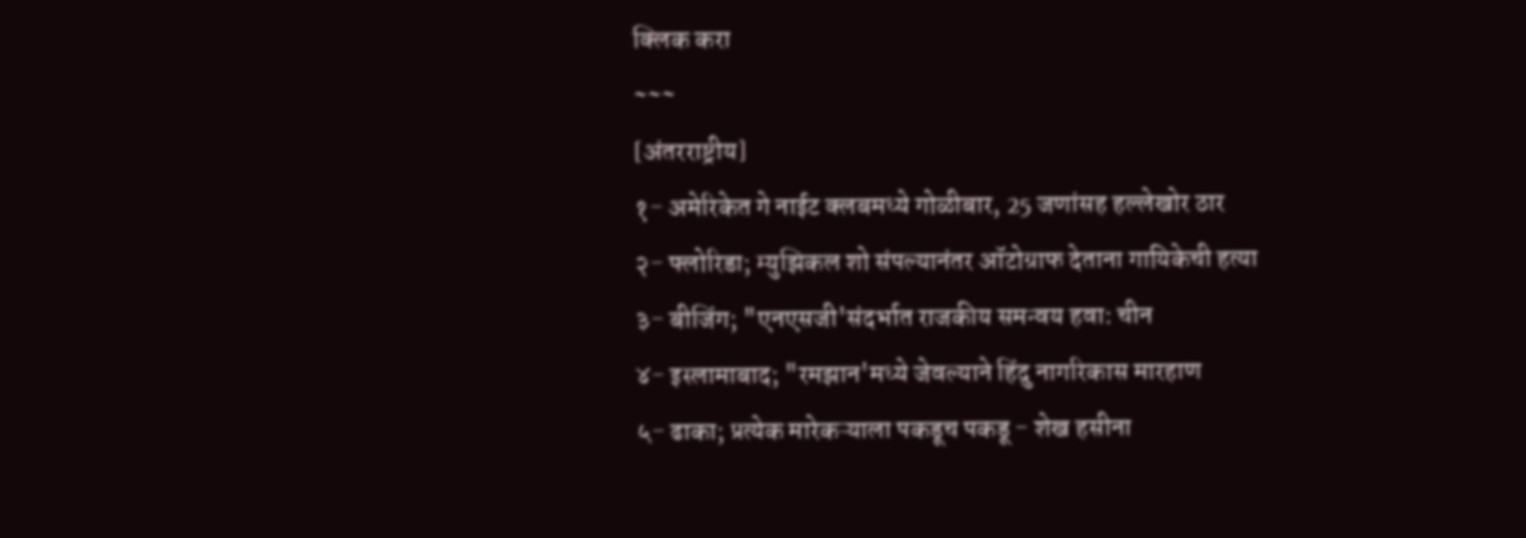क्लिक करा
~~~
[अंतरराष्ट्रीय]
१- अमेरिकेत गे नाईट क्लबमध्ये गोळीबार, 25 जणांसह हल्लेखोर ठार
२- फ्लोरिडा; म्युझिकल शो संपल्यानंतर ऑटोग्राफ देताना गायिकेची हत्या
३- बीजिंग; "एनएसजी'संदर्भात राजकीय समन्वय हवा: चीन
४- इस्लामाबाद; "रमझान'मध्ये जेवल्याने हिंदु नागरिकास मारहाण
५- ढाका; प्रत्येक मारेकऱ्याला पकडूच पकडू - शेख हसीना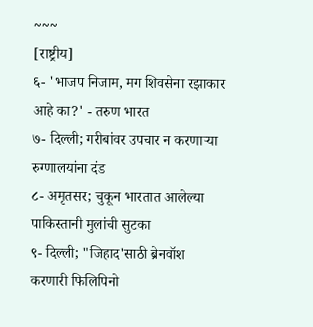~~~
[राष्ट्रीय]
६- 'भाजप निजाम, मग शिवसेना रझाकार आहे का?' - तरुण भारत
७- दिल्ली; गरीबांवर उपचार न करणाऱ्या रुग्णालयांना दंड
८- अमृतसर; चुकून भारतात आलेल्या पाकिस्तानी मुलांची सुटका
९- दिल्ली; "जिहाद'साठी ब्रेनवॉश करणारी फिलिपिनो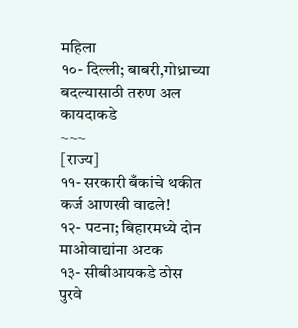महिला
१०- दिल्ली; बाबरी,गोध्राच्या बदल्यासाठी तरुण अल कायदाकडे
~~~
[राज्य]
११- सरकारी बँकांचे थकीत कर्ज आणखी वाढले!
१२- पटना; बिहारमध्ये दोन माओवाद्यांना अटक
१३- सीबीआयकडे ठोस पुरवे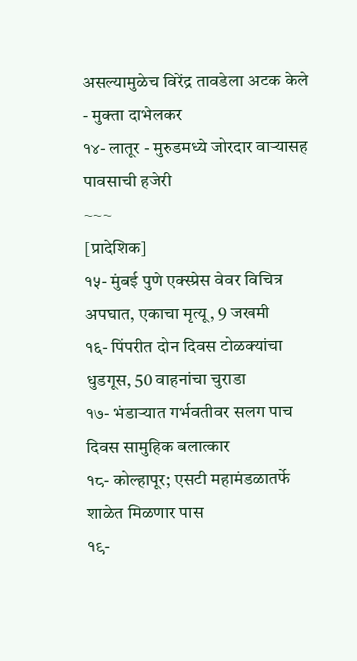असल्यामुळेच विरेंद्र तावडेला अटक केले - मुक्ता दाभेलकर
१४- लातूर - मुरुडमध्ये जोरदार वाऱ्यासह पावसाची हजेरी
~~~
[प्रादेशिक]
१५- मुंबई पुणे एक्स्प्रेस वेवर विचित्र अपघात, एकाचा मृत्यू, 9 जखमी
१६- पिंपरीत दोन दिवस टोळक्यांचा धुडगूस, 50 वाहनांचा चुराडा
१७- भंडाऱ्यात गर्भवतीवर सलग पाच दिवस सामुहिक बलात्कार
१८- कोल्हापूर; एसटी महामंडळातर्फे शाळेत मिळणार पास
१९-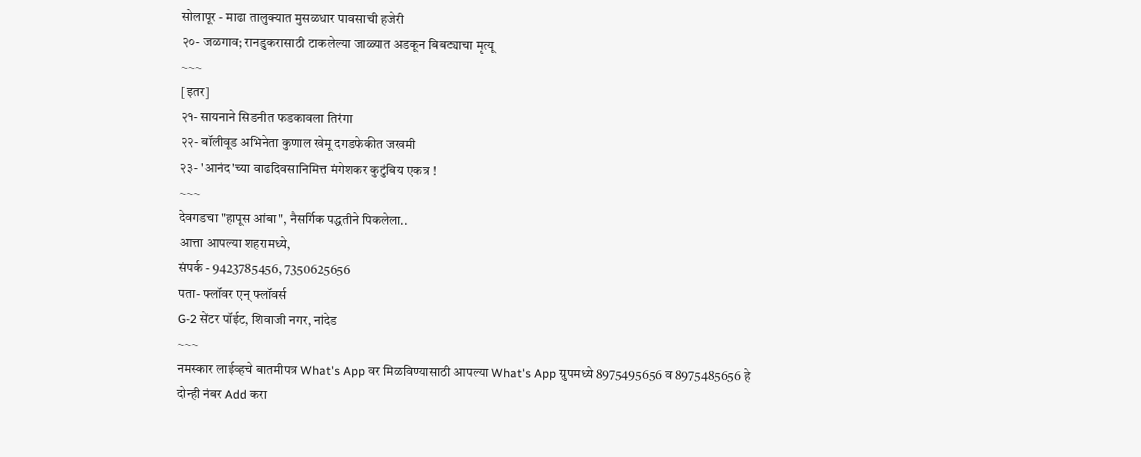सोलापूर - माढा तालुक्यात मुसळधार पावसाची हजेरी
२०- जळगाव; रानडुकरासाठी टाकलेल्या जाळ्यात अडकून बिबट्याचा मृत्यू
~~~
[इतर]
२१- सायनाने सिडनीत फडकावला तिरंगा
२२- बॉलीवूड अभिनेता कुणाल खेमू दगडफेकीत जखमी
२३- 'आनंद'च्या वाढदिवसानिमित्त मंगेशकर कुटुंबिय एकत्र !
~~~
देवगडचा "हापूस आंबा", नैसर्गिक पद्धतीने पिकलेला..
आत्ता आपल्या शहरामध्ये,
संपर्क - 9423785456, 7350625656
पता- फ्लॉवर एन् फ्लॉवर्स
G-2 सेंटर पॉईट, शिवाजी नगर, नांदेड
~~~
नमस्कार लाईव्हचे बातमीपत्र What's App वर मिळविण्यासाठी आपल्या What's App ग्रुपमध्ये 8975495656 व 8975485656 हे दोन्ही नंबर Add करा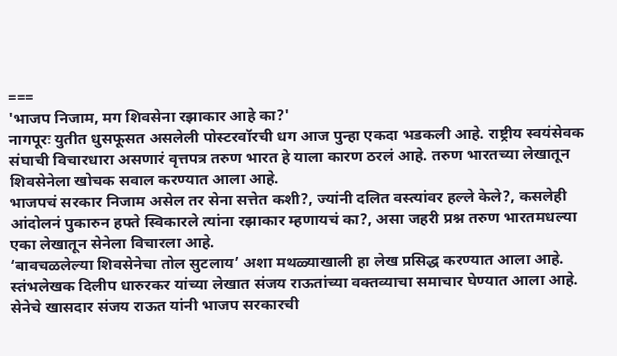===
'भाजप निजाम, मग शिवसेना रझाकार आहे का?'
नागपूरः युतीत धुसफूसत असलेली पोस्टरवॉरची धग आज पुन्हा एकदा भडकली आहे. राष्ट्रीय स्वयंसेवक संघाची विचारधारा असणारं वृत्तपत्र तरुण भारत हे याला कारण ठरलं आहे. तरुण भारतच्या लेखातून शिवसेनेला खोचक सवाल करण्यात आला आहे.
भाजपचं सरकार निजाम असेल तर सेना सत्तेत कशी?, ज्यांनी दलित वस्त्यांवर हल्ले केले?, कसलेही आंदोलनं पुकारुन हफ्ते स्विकारले त्यांना रझाकार म्हणायचं का?, असा जहरी प्रश्न तरुण भारतमधल्या एका लेखातून सेनेला विचारला आहे.
‘बावचळलेल्या शिवसेनेचा तोल सुटलाय’ अशा मथळ्याखाली हा लेख प्रसिद्ध करण्यात आला आहे. स्तंभलेखक दिलीप धारुरकर यांच्या लेखात संजय राऊतांच्या वक्तव्याचा समाचार घेण्यात आला आहे.
सेनेचे खासदार संजय राऊत यांनी भाजप सरकारची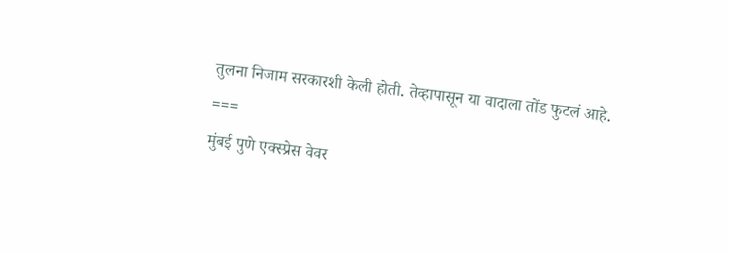तुलना निजाम सरकारशी केली होती. तेव्हापासून या वादाला तोंड फुटलं आहे.
===
मुंबई पुणे एक्स्प्रेस वेवर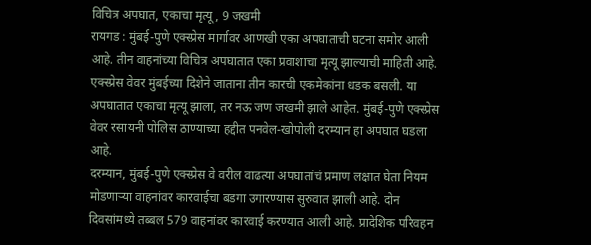विचित्र अपघात, एकाचा मृत्यू, 9 जखमी
रायगड : मुंबई-पुणे एक्स्प्रेस मार्गावर आणखी एका अपघाताची घटना समोर आली आहे. तीन वाहनांच्या विचित्र अपघातात एका प्रवाशाचा मृत्यू झाल्याची माहिती आहे.
एक्स्प्रेस वेवर मुंबईच्या दिशेने जाताना तीन कारची एकमेकांना धडक बसली. या अपघातात एकाचा मृत्यू झाला, तर नऊ जण जखमी झाले आहेत. मुंबई-पुणे एक्स्प्रेस वेवर रसायनी पोलिस ठाण्याच्या हद्दीत पनवेल-खोपोली दरम्यान हा अपघात घडला आहे.
दरम्यान, मुंबई-पुणे एक्स्प्रेस वे वरील वाढत्या अपघातांचं प्रमाण लक्षात घेता नियम मोडणाऱ्या वाहनांवर कारवाईचा बडगा उगारण्यास सुरुवात झाली आहे. दोन दिवसांमध्ये तब्बल 579 वाहनांवर कारवाई करण्यात आली आहे. प्रादेशिक परिवहन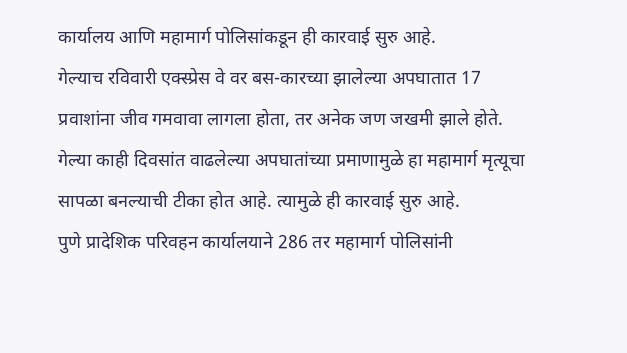कार्यालय आणि महामार्ग पोलिसांकडून ही कारवाई सुरु आहे.
गेल्याच रविवारी एक्स्प्रेस वे वर बस-कारच्या झालेल्या अपघातात 17 प्रवाशांना जीव गमवावा लागला होता, तर अनेक जण जखमी झाले होते. गेल्या काही दिवसांत वाढलेल्या अपघातांच्या प्रमाणामुळे हा महामार्ग मृत्यूचा सापळा बनल्याची टीका होत आहे. त्यामुळे ही कारवाई सुरु आहे.
पुणे प्रादेशिक परिवहन कार्यालयाने 286 तर महामार्ग पोलिसांनी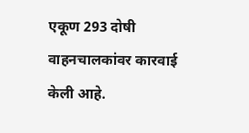एकूण 293 दोषी वाहनचालकांवर कारवाई केली आहे.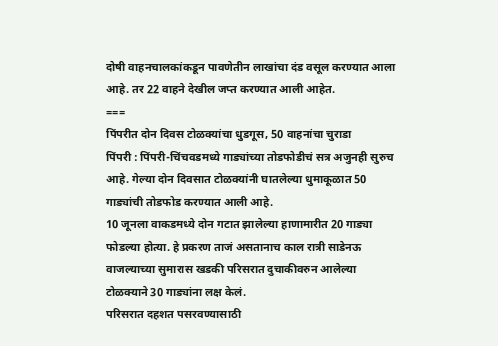दोषी वाहनचालकांकडून पावणेतीन लाखांचा दंड वसूल करण्यात आला आहे. तर 22 वाहने देखील जप्त करण्यात आली आहेत.
===
पिंपरीत दोन दिवस टोळक्यांचा धुडगूस, 50 वाहनांचा चुराडा
पिंपरी : पिंपरी-चिंचवडमध्ये गाड्यांच्या तोडफोडीचं सत्र अजुनही सुरुच आहे. गेल्या दोन दिवसात टोळक्यांनी घातलेल्या धुमाकूळात 50 गाड्यांची तोडफोड करण्यात आली आहे.
10 जूनला वाकडमध्ये दोन गटात झालेल्या हाणामारीत 20 गाड्या फोडल्या होत्या. हे प्रकरण ताजं असतानाच काल रात्री साडेनऊ वाजल्याच्या सुमारास खडकी परिसरात दुचाकीवरुन आलेल्या टोळक्याने 30 गाड्यांना लक्ष केलं.
परिसरात दहशत पसरवण्यासाठी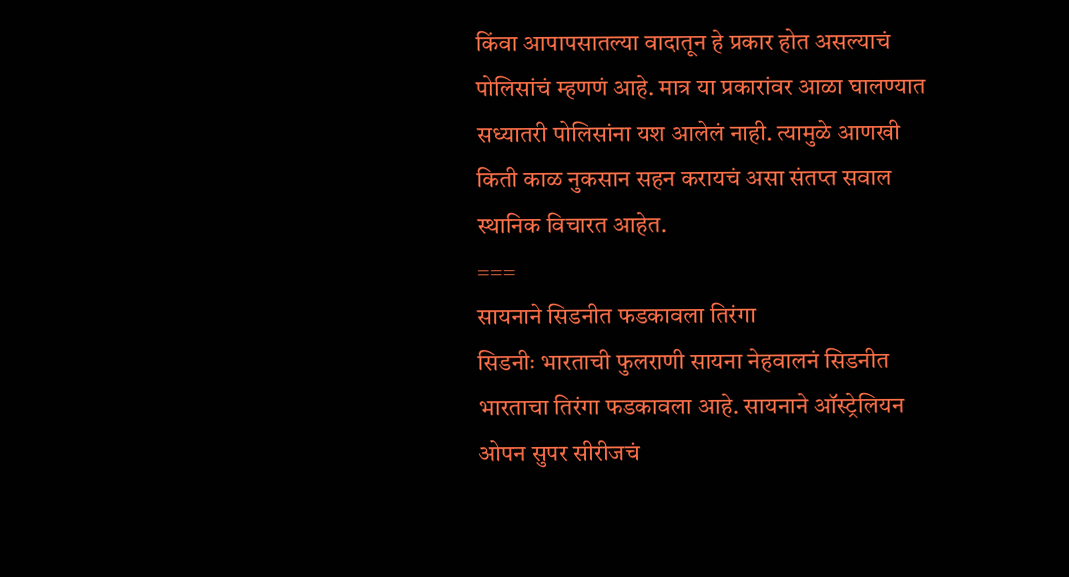किंवा आपापसातल्या वादातून हे प्रकार होत असल्याचं पोलिसांचं म्हणणं आहे. मात्र या प्रकारांवर आळा घालण्यात सध्यातरी पोलिसांना यश आलेलं नाही. त्यामुळे आणखी किती काळ नुकसान सहन करायचं असा संतप्त सवाल स्थानिक विचारत आहेत.
===
सायनाने सिडनीत फडकावला तिरंगा
सिडनीः भारताची फुलराणी सायना नेहवालनं सिडनीत भारताचा तिरंगा फडकावला आहे. सायनाने ऑस्ट्रेलियन ओपन सुपर सीरीजचं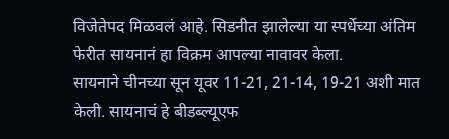विजेतेपद मिळवलं आहे. सिडनीत झालेल्या या स्पर्धेच्या अंतिम फेरीत सायनानं हा विक्रम आपल्या नावावर केला.
सायनाने चीनच्या सून यूवर 11-21, 21-14, 19-21 अशी मात केली. सायनाचं हे बीडब्ल्यूएफ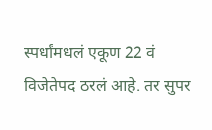स्पर्धांमधलं एकूण 22 वं विजेतेपद ठरलं आहे. तर सुपर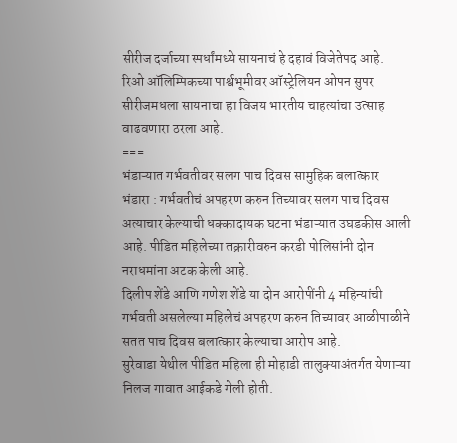सीरीज दर्जाच्या स्पर्धांमध्ये सायनाचं हे दहावं विजेतेपद आहे.
रिओ ऑलिम्पिकच्या पार्श्वभूमीवर ऑस्ट्रेलियन ओपन सुपर सीरीजमधला सायनाचा हा विजय भारतीय चाहत्यांचा उत्साह वाढवणारा ठरला आहे.
===
भंडाऱ्यात गर्भवतीवर सलग पाच दिवस सामुहिक बलात्कार
भंडारा : गर्भवतीचं अपहरण करुन तिच्यावर सलग पाच दिवस अत्याचार केल्याची धक्कादायक घटना भंडाऱ्यात उघडकीस आली आहे. पीडित महिलेच्या तक्रारीवरुन करडी पोलिसांनी दोन नराधमांना अटक केली आहे.
दिलीप शेंडे आणि गणेश शेंडे या दोन आरोपींनी 4 महिन्यांची गर्भवती असलेल्या महिलेचं अपहरण करुन तिच्यावर आळीपाळीने सतत पाच दिवस बलात्कार केल्याचा आरोप आहे.
सुरेवाडा येथील पीडित महिला ही मोहाडी तालुक्याअंतर्गत येणाऱ्या निलज गावात आईकडे गेली होती.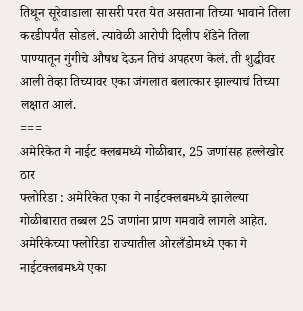तिथून सूरेवाडाला सासरी परत येत असताना तिच्या भावाने तिला करडीपर्यंत सोडलं. त्यावेळी आरोपी दिलीप शेंडेने तिला पाण्यातून गुंगीचे औषध देऊन तिचं अपहरण केलं. ती शुद्धीवर आली तेव्हा तिच्यावर एका जंगलात बलात्कार झाल्याचं तिच्या लक्षात आलं.
===
अमेरिकेत गे नाईट क्लबमध्ये गोळीबार, 25 जणांसह हल्लेखोर ठार
फ्लोरिडा : अमेरिकेत एका गे नाईटक्लबमध्ये झालेल्या गोळीबारात तब्बल 25 जणांना प्राण गमवावे लागले आहेत. अमेरिकेच्या फ्लोरिडा राज्यातील ओरलँडोमध्ये एका गे नाईटक्लबमध्ये एका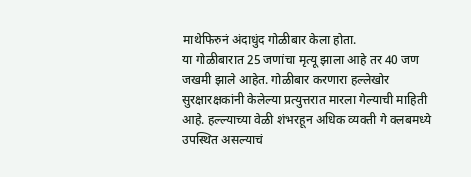माथेफिरुनं अंदाधुंद गोळीबार केला होता.
या गोळीबारात 25 जणांचा मृत्यू झाला आहे तर 40 जण जखमी झाले आहेत. गोळीबार करणारा हल्लेखोर सुरक्षारक्षकांनी केलेल्या प्रत्युत्तरात मारला गेल्याची माहिती आहे. हल्ल्याच्या वेळी शंभरहून अधिक व्यक्ती गे क्लबमध्ये उपस्थित असल्याचं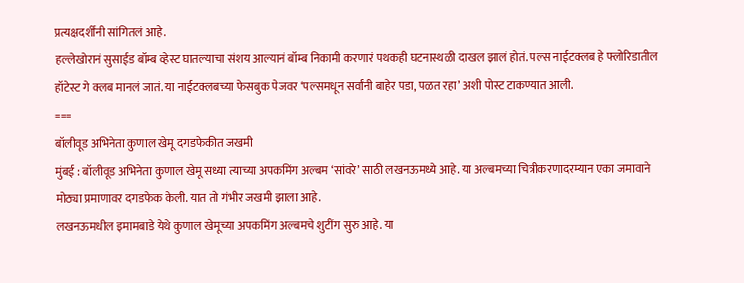प्रत्यक्षदर्शींनी सांगितलं आहे.
हल्लेखोरानं सुसाईड बॉम्ब व्हेस्ट घातल्याचा संशय आल्यानं बॉम्ब निकामी करणारं पथकही घटनास्थळी दाखल झालं होतं. पल्स नाईटक्लब हे फ्लोरिडातील हॉटेस्ट गे क्लब मानलं जातं. या नाईटक्लबच्या फेसबुक पेजवर ‘पल्समधून सर्वांनी बाहेर पडा, पळत रहा’ अशी पोस्ट टाकण्यात आली.
===
बॉलीवूड अभिनेता कुणाल खेमू दगडफेकीत जखमी
मुंबई : बॉलीवूड अभिनेता कुणाल खेमू सध्या त्याच्या अपकमिंग अल्बम ‘सांवरे’ साठी लखनऊमध्ये आहे. या अल्बमच्या चित्रीकरणादरम्यान एका जमावाने मोठ्या प्रमाणावर दगडफेक केली. यात तो गंभीर जखमी झाला आहे.
लखनऊमधील इमामबाडे येथे कुणाल खेमूच्या अपकमिंग अल्बमचे शुटींग सुरु आहे. या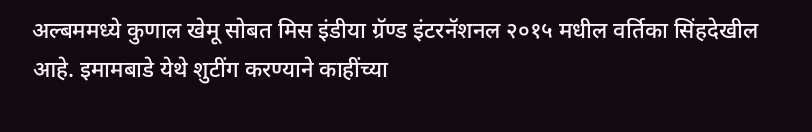अल्बममध्ये कुणाल खेमू सोबत मिस इंडीया ग्रॅण्ड इंटरनॅशनल २०१५ मधील वर्तिका सिंहदेखील आहे. इमामबाडे येथे शुटींग करण्याने काहींच्या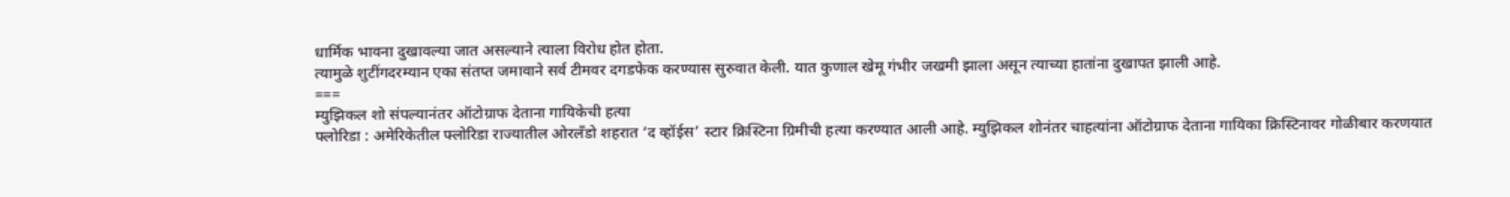धार्मिक भावना दुखावल्या जात असल्याने त्याला विरोध होत होता.
त्यामुळे शुटींगदरम्यान एका संतप्त जमावाने सर्व टीमवर दगडफेक करण्यास सुरुवात केली. यात कुणाल खेमू गंभीर जखमी झाला असून त्याच्या हातांना दुखापत झाली आहे.
===
म्युझिकल शो संपल्यानंतर ऑटोग्राफ देताना गायिकेची हत्या
फ्लोरिडा : अमेरिकेतील फ्लोरिडा राज्यातील ओरलँडो शहरात ‘द व्हॉईस’ स्टार क्रिस्टिना ग्रिमीची हत्या करण्यात आली आहे. म्युझिकल शोनंतर चाहत्यांना ऑटोग्राफ देताना गायिका क्रिस्टिनावर गोळीबार करणयात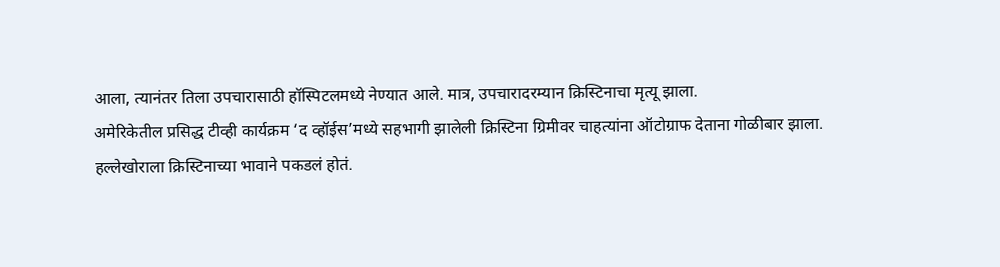आला, त्यानंतर तिला उपचारासाठी हॉस्पिटलमध्ये नेण्यात आले. मात्र, उपचारादरम्यान क्रिस्टिनाचा मृत्यू झाला.
अमेरिकेतील प्रसिद्ध टीव्ही कार्यक्रम ‘द व्हॉईस’मध्ये सहभागी झालेली क्रिस्टिना ग्रिमीवर चाहत्यांना ऑटोग्राफ देताना गोळीबार झाला.
हल्लेखोराला क्रिस्टिनाच्या भावाने पकडलं होतं.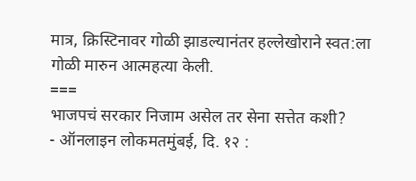मात्र, क्रिस्टिनावर गोळी झाडल्यानंतर हल्लेखोराने स्वत:ला गोळी मारुन आत्महत्या केली.
===
भाजपचं सरकार निजाम असेल तर सेना सत्तेत कशी?
- ऑनलाइन लोकमतमुंबई, दि. १२ :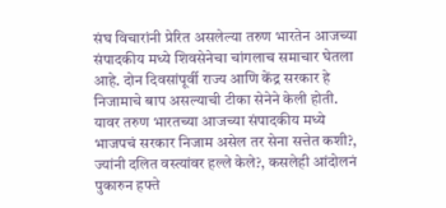संघ विचारांनी प्रेरित असलेल्या तरुण भारतेन आजच्या संपादकीय मध्ये शिवसेनेचा चांगलाच समाचार घेतला आहे. दोन दिवसांपूर्वी राज्य आणि केंद्र सरकार हे निजामाचे बाप असल्याची टीका सेनेने केली होती. यावर तरुण भारतच्या आजच्या संपादकीय मध्ये भाजपचं सरकार निजाम असेल तर सेना सत्तेत कशी?, ज्यांनी दलित वस्त्यांवर हल्ले केले?, कसलेही आंदोलनं पुकारुन हफ्ते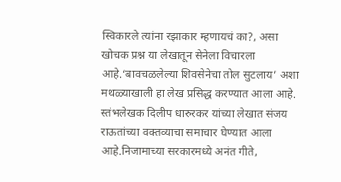स्विकारले त्यांना रझाकार म्हणायचं का?, असा खोचक प्रश्न या लेखातून सेनेला विचारला आहे.‘बावचळलेल्या शिवसेनेचा तोल सुटलाय’ अशा मथळ्याखाली हा लेख प्रसिद्ध करण्यात आला आहे. स्तंभलेखक दिलीप धारुरकर यांच्या लेखात संजय राऊतांच्या वक्तव्याचा समाचार घेण्यात आला आहे.निजामाच्या सरकारमध्ये अनंत गीते,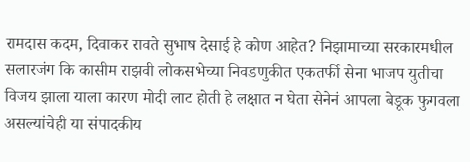रामदास कदम, दिवाकर रावते सुभाष देसाई हे कोण आहेत? निझामाच्या सरकारमधील सलारजंग कि कासीम राझवी लोकसभेच्या निवडणुकीत एकतर्फी सेना भाजप युतीचा विजय झाला याला कारण मोदी लाट होती हे लक्षात न घेता सेनेनं आपला बेडूक फुगवला असल्यांचेही या संपादकीय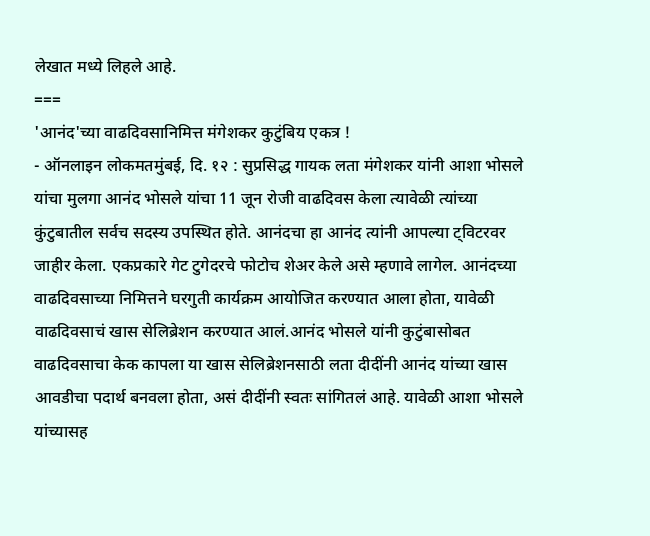लेखात मध्ये लिहले आहे.
===
'आनंद'च्या वाढदिवसानिमित्त मंगेशकर कुटुंबिय एकत्र !
- ऑनलाइन लोकमतमुंबई, दि. १२ : सुप्रसिद्ध गायक लता मंगेशकर यांनी आशा भोसले यांचा मुलगा आनंद भोसले यांचा 11 जून रोजी वाढदिवस केला त्यावेळी त्यांच्या कुंटुबातील सर्वच सदस्य उपस्थित होते. आनंदचा हा आनंद त्यांनी आपल्या ट्विटरवर जाहीर केला. एकप्रकारे गेट टुगेदरचे फोटोच शेअर केले असे म्हणावे लागेल. आनंदच्या वाढदिवसाच्या निमित्तने घरगुती कार्यक्रम आयोजित करण्यात आला होता, यावेळी वाढदिवसाचं खास सेलिब्रेशन करण्यात आलं.आनंद भोसले यांनी कुटुंबासोबत वाढदिवसाचा केक कापला या खास सेलिब्रेशनसाठी लता दीदींनी आनंद यांच्या खास आवडीचा पदार्थ बनवला होता, असं दीदींनी स्वतः सांगितलं आहे. यावेळी आशा भोसले यांच्यासह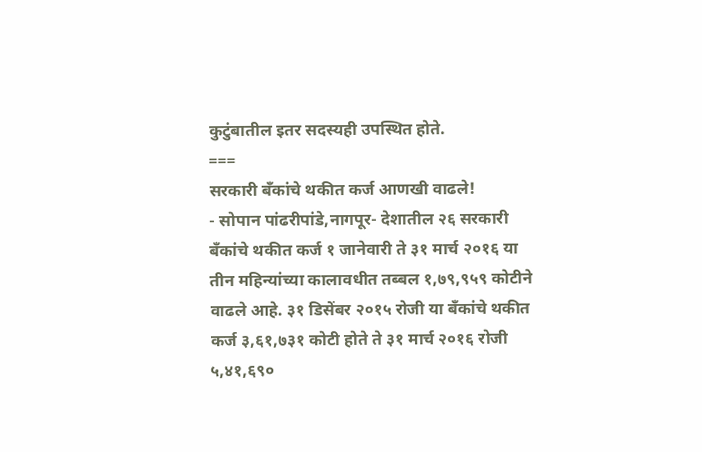कुटुंबातील इतर सदस्यही उपस्थित होते.
===
सरकारी बँकांचे थकीत कर्ज आणखी वाढले!
- सोपान पांढरीपांडे,नागपूर- देशातील २६ सरकारी बँकांचे थकीत कर्ज १ जानेवारी ते ३१ मार्च २०१६ या तीन महिन्यांच्या कालावधीत तब्बल १,७९,९५९ कोटीने वाढले आहे. ३१ डिसेंबर २०१५ रोजी या बँकांचे थकीत कर्ज ३,६१,७३१ कोटी होते ते ३१ मार्च २०१६ रोजी ५,४१,६९०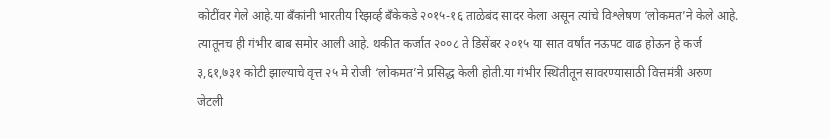कोटींवर गेले आहे.या बँकांनी भारतीय रिझर्व्ह बँकेकडे २०१५-१६ ताळेबंद सादर केला असून त्यांचे विश्लेषण ‘लोकमत’ने केले आहे. त्यातूनच ही गंभीर बाब समोर आली आहे. थकीत कर्जात २००८ ते डिसेंबर २०१५ या सात वर्षांत नऊपट वाढ होऊन हे कर्ज ३,६१,७३१ कोटी झाल्याचे वृत्त २५ मे रोजी ‘लोकमत’ने प्रसिद्ध केली होती.या गंभीर स्थितीतून सावरण्यासाठी वित्तमंत्री अरुण जेटली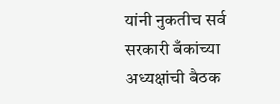यांनी नुकतीच सर्व सरकारी बँकांच्या अध्यक्षांची बैठक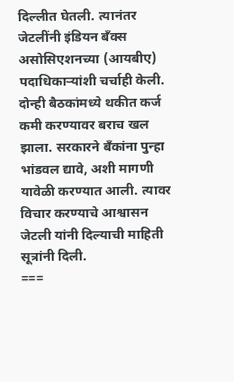दिल्लीत घेतली. त्यानंतर जेटलींनी इंडियन बँक्स असोसिएशनच्या (आयबीए) पदाधिकाऱ्यांशी चर्चाही केली. दोन्ही बैठकांमध्ये थकीत कर्ज कमी करण्यावर बराच खल झाला. सरकारने बँकांना पुन्हा भांडवल द्यावे, अशी मागणी यावेळी करण्यात आली. त्यावर विचार करण्याचे आश्वासन जेटली यांनी दिल्याची माहिती सूत्रांनी दिली.
===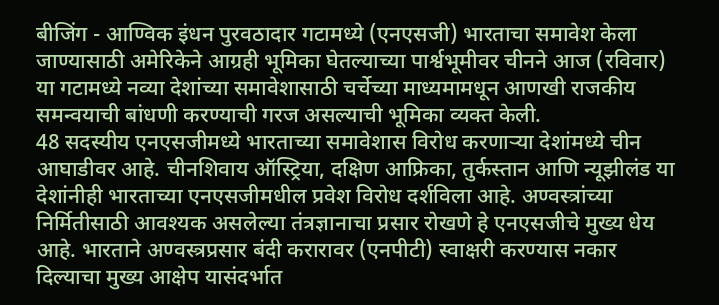बीजिंग - आण्विक इंधन पुरवठादार गटामध्ये (एनएसजी) भारताचा समावेश केला जाण्यासाठी अमेरिकेने आग्रही भूमिका घेतल्याच्या पार्श्वभूमीवर चीनने आज (रविवार) या गटामध्ये नव्या देशांच्या समावेशासाठी चर्चेच्या माध्यमामधून आणखी राजकीय समन्वयाची बांधणी करण्याची गरज असल्याची भूमिका व्यक्त केली.
48 सदस्यीय एनएसजीमध्ये भारताच्या समावेशास विरोध करणाऱ्या देशांमध्ये चीन आघाडीवर आहे. चीनशिवाय ऑस्ट्रिया, दक्षिण आफ्रिका, तुर्कस्तान आणि न्यूझीलंड या देशांनीही भारताच्या एनएसजीमधील प्रवेश विरोध दर्शविला आहे. अण्वस्त्रांच्या निर्मितीसाठी आवश्यक असलेल्या तंत्रज्ञानाचा प्रसार रोखणे हे एनएसजीचे मुख्य धेय आहे. भारताने अण्वस्त्रप्रसार बंदी करारावर (एनपीटी) स्वाक्षरी करण्यास नकार दिल्याचा मुख्य आक्षेप यासंदर्भात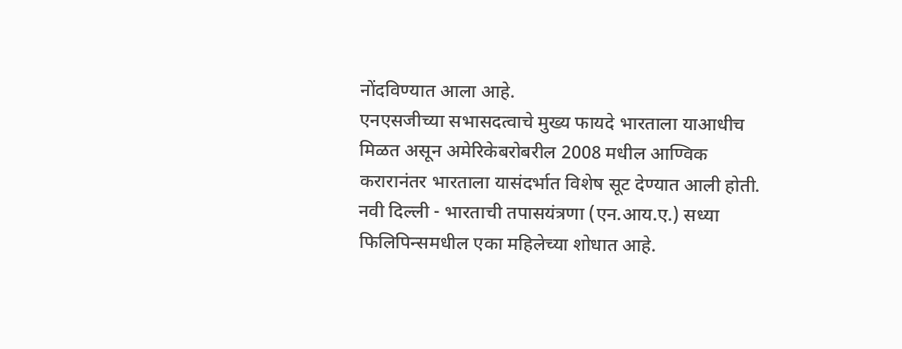नोंदविण्यात आला आहे.
एनएसजीच्या सभासदत्वाचे मुख्य फायदे भारताला याआधीच मिळत असून अमेरिकेबरोबरील 2008 मधील आण्विक करारानंतर भारताला यासंदर्भात विशेष सूट देण्यात आली होती.
नवी दिल्ली - भारताची तपासयंत्रणा (एन.आय.ए.) सध्या फिलिपिन्समधील एका महिलेच्या शोधात आहे.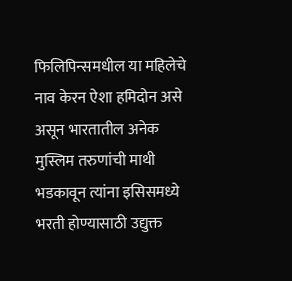फिलिपिन्समधील या महिलेचे नाव केरन ऐशा हमिदोन असे असून भारतातील अनेक मुस्लिम तरुणांची माथी भडकावून त्यांना इसिसमध्ये भरती होण्यासाठी उद्युक्त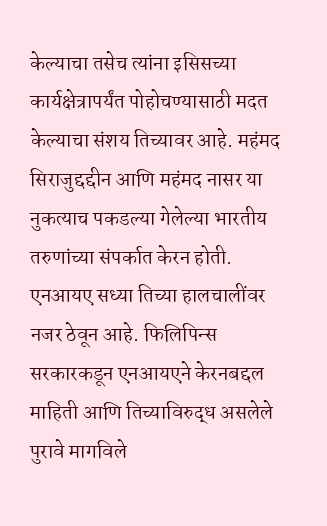केल्याचा तसेच त्यांना इसिसच्या कार्यक्षेत्रापर्यंत पोहोचण्यासाठी मदत केल्याचा संशय तिच्यावर आहे. महंमद सिराजुद्दद्दीन आणि महंमद नासर या नुकत्याच पकडल्या गेलेल्या भारतीय तरुणांच्या संपर्कात केरन होती. एनआयए सध्या तिच्या हालचालींवर नजर ठेवून आहे. फिलिपिन्स सरकारकडून एनआयएने केरनबद्दल माहिती आणि तिच्याविरुद्ध असलेले पुरावे मागविले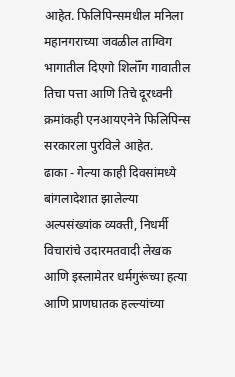आहेत. फिलिपिन्समधील मनिला महानगराच्या जवळील ताग्विग भागातील दिएगो शिलॉँग गावातील तिचा पत्ता आणि तिचे दूरध्वनी क्रमांकही एनआयएनेने फिलिपिन्स सरकारला पुरविले आहेत.
ढाका - गेल्या काही दिवसांमध्ये बांगलादेशात झालेल्या अल्पसंख्यांक व्यक्ती, निधर्मी विचारांचे उदारमतवादी लेखक आणि इस्लामेतर धर्मगुरूंच्या हत्या आणि प्राणघातक हल्ल्यांच्या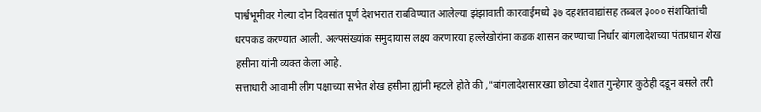पार्श्वभूमीवर गेल्या दोन दिवसांत पूर्ण देशभरात राबविण्यात आलेल्या झंझावाती कारवाईमध्ये ३७ दहशतवाद्यांसह तब्बल ३००० संशयितांची धरपकड करण्यात आली. अल्पसंख्यांक समुदायास लक्ष्य करणारया हल्लेखोरांना कडक शासन करण्याचा निर्धार बांगलादेशच्या पंतप्रधान शेख हसीना यांनी व्यक्त केला आहे.
सत्ताधारी आवामी लीग पक्षाच्या सभेत शेख हसीना ह्यांनी म्हटले होते की ,"बांगलादेशसारख्या छोट्या देशात गुन्हेगार कुठेही दडून बसले तरी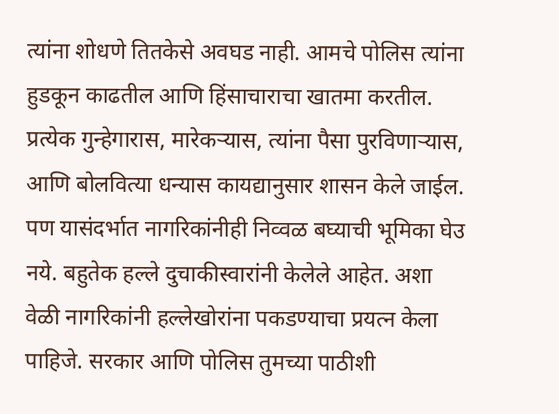त्यांना शोधणे तितकेसे अवघड नाही. आमचे पोलिस त्यांना हुडकून काढतील आणि हिंसाचाराचा खातमा करतील. प्रत्येक गुन्हेगारास, मारेकऱ्यास, त्यांना पैसा पुरविणाऱ्यास, आणि बोलवित्या धन्यास कायद्यानुसार शासन केले जाईल. पण यासंदर्भात नागरिकांनीही निव्वळ बघ्याची भूमिका घेउ नये. बहुतेक हल्ले दुचाकीस्वारांनी केलेले आहेत. अशा वेळी नागरिकांनी हल्लेखोरांना पकडण्याचा प्रयत्न केला पाहिजे. सरकार आणि पोलिस तुमच्या पाठीशी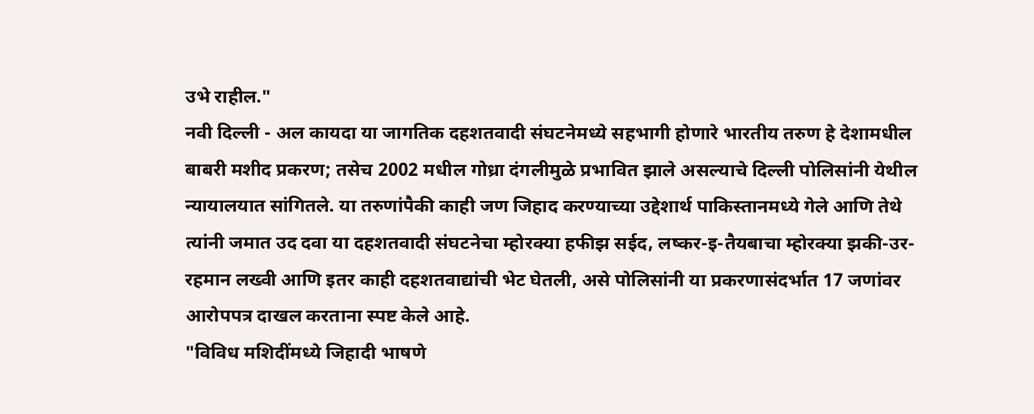उभे राहील."
नवी दिल्ली - अल कायदा या जागतिक दहशतवादी संघटनेमध्ये सहभागी होणारे भारतीय तरुण हे देशामधील बाबरी मशीद प्रकरण; तसेच 2002 मधील गोध्रा दंगलीमुळे प्रभावित झाले असल्याचे दिल्ली पोलिसांनी येथील न्यायालयात सांगितले. या तरुणांपैकी काही जण जिहाद करण्याच्या उद्देशार्थ पाकिस्तानमध्ये गेले आणि तेथे त्यांनी जमात उद दवा या दहशतवादी संघटनेचा म्होरक्या हफीझ सईद, लष्कर-इ-तैयबाचा म्होरक्या झकी-उर-रहमान लख्वी आणि इतर काही दहशतवाद्यांची भेट घेतली, असे पोलिसांनी या प्रकरणासंदर्भात 17 जणांवर आरोपपत्र दाखल करताना स्पष्ट केले आहे.
"विविध मशिदींमध्ये जिहादी भाषणे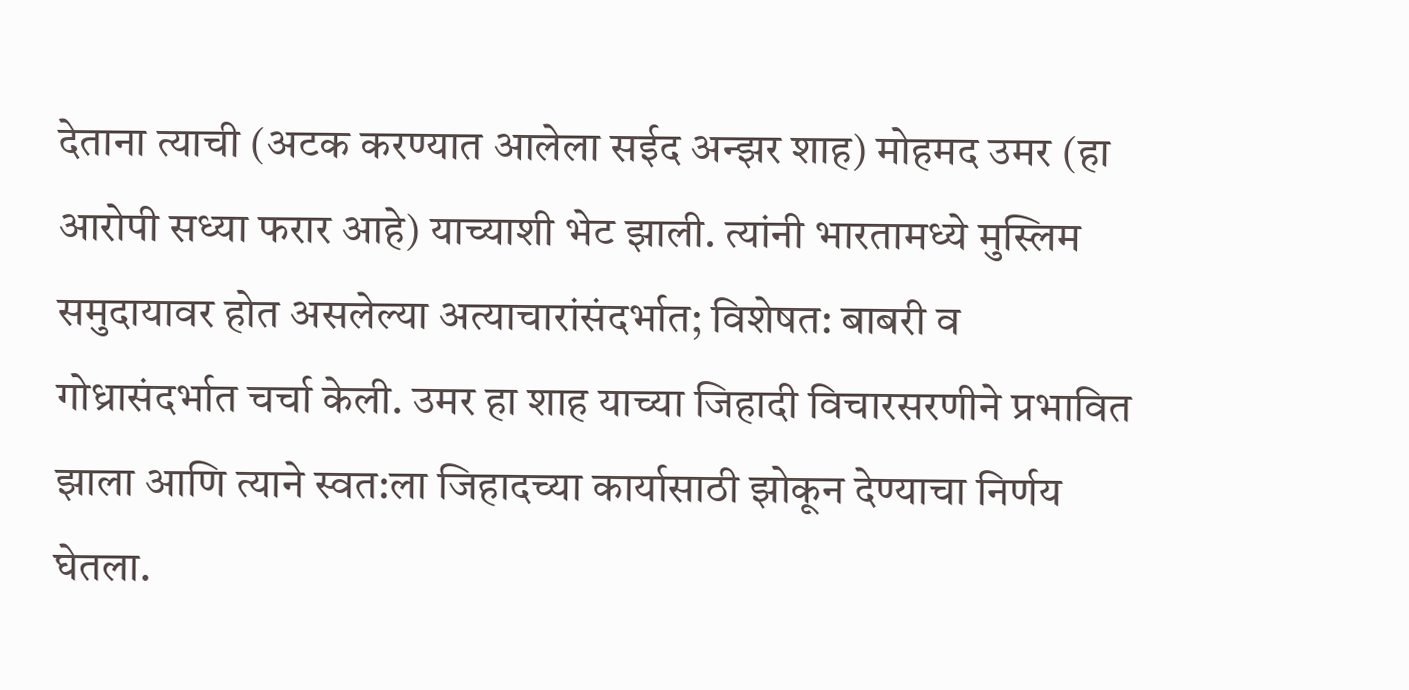देताना त्याची (अटक करण्यात आलेला सईद अन्झर शाह) मोहमद उमर (हा आरोपी सध्या फरार आहे) याच्याशी भेट झाली. त्यांनी भारतामध्ये मुस्लिम समुदायावर होत असलेल्या अत्याचारांसंदर्भात; विशेषत: बाबरी व गोध्रासंदर्भात चर्चा केली. उमर हा शाह याच्या जिहादी विचारसरणीने प्रभावित झाला आणि त्याने स्वत:ला जिहादच्या कार्यासाठी झोकून देण्याचा निर्णय घेतला.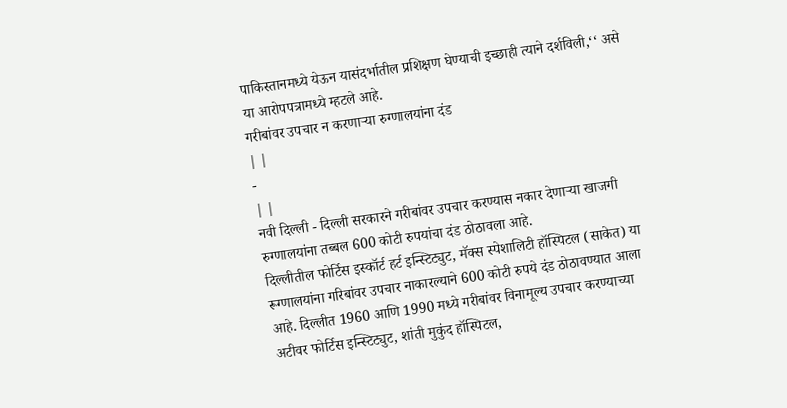पाकिस्तानमध्ये येऊन यासंदर्भातील प्रशिक्षण घेण्याची इच्छाही त्याने दर्शविली,‘‘ असे या आरोपपत्रामध्ये म्हटले आहे.
गरीबांवर उपचार न करणाऱ्या रुग्णालयांना दंड
| |
-
| |
नवी दिल्ली - दिल्ली सरकारने गरीबांवर उपचार करण्यास नकार देणाऱ्या खाजगी रुग्णालयांना तब्बल 600 कोटी रुपयांचा दंड ठोठावला आहे.
दिल्लीतील फोर्टिस इस्कॉर्ट हर्ट इन्स्टिट्युट, मॅक्स स्पेशालिटी हॉस्पिटल (साकेत) या रूग्णालयांना गरिबांवर उपचार नाकारल्याने 600 कोटी रुपये दंड ठोठावण्यात आला आहे. दिल्लीत 1960 आणि 1990 मध्ये गरीबांवर विनामूल्य उपचार करण्याच्या अटीवर फोर्टिस इन्स्टिट्युट, शांती मुकुंद हॉस्पिटल,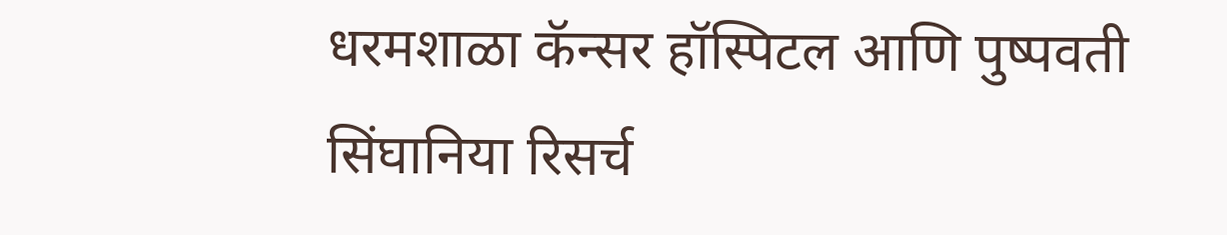धरमशाळा कॅन्सर हॉस्पिटल आणि पुष्पवती सिंघानिया रिसर्च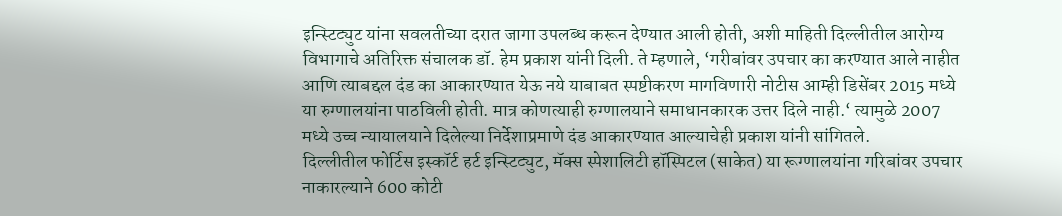इन्स्टिट्युट यांना सवलतीच्या दरात जागा उपलब्ध करून देण्यात आली होती, अशी माहिती दिल्लीतील आरोग्य विभागाचे अतिरिक्त संचालक डॉ. हेम प्रकाश यांनी दिली. ते म्हणाले, ‘गरीबांवर उपचार का करण्यात आले नाहीत आणि त्याबद्दल दंड का आकारण्यात येऊ नये याबाबत स्पष्टीकरण मागविणारी नोटीस आम्ही डिसेंबर 2015 मध्ये या रुग्णालयांना पाठविली होती. मात्र कोणत्याही रुग्णालयाने समाधानकारक उत्तर दिले नाही.‘ त्यामुळे 2007 मध्ये उच्च न्यायालयाने दिलेल्या निर्देशाप्रमाणे दंड आकारण्यात आल्याचेही प्रकाश यांनी सांगितले.
दिल्लीतील फोर्टिस इस्कॉर्ट हर्ट इन्स्टिट्युट, मॅक्स स्पेशालिटी हॉस्पिटल (साकेत) या रूग्णालयांना गरिबांवर उपचार नाकारल्याने 600 कोटी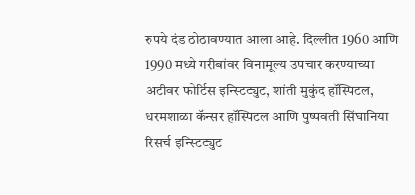रुपये दंड ठोठावण्यात आला आहे. दिल्लीत 1960 आणि 1990 मध्ये गरीबांवर विनामूल्य उपचार करण्याच्या अटीवर फोर्टिस इन्स्टिट्युट, शांती मुकुंद हॉस्पिटल, धरमशाळा कॅन्सर हॉस्पिटल आणि पुष्पवती सिंघानिया रिसर्च इन्स्टिट्युट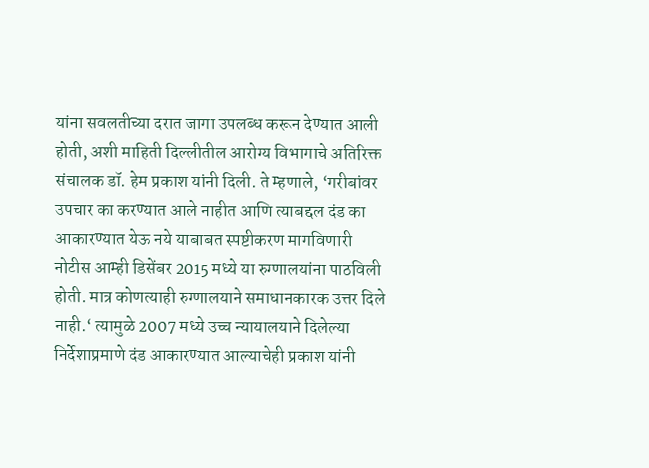यांना सवलतीच्या दरात जागा उपलब्ध करून देण्यात आली होती, अशी माहिती दिल्लीतील आरोग्य विभागाचे अतिरिक्त संचालक डॉ. हेम प्रकाश यांनी दिली. ते म्हणाले, ‘गरीबांवर उपचार का करण्यात आले नाहीत आणि त्याबद्दल दंड का आकारण्यात येऊ नये याबाबत स्पष्टीकरण मागविणारी नोटीस आम्ही डिसेंबर 2015 मध्ये या रुग्णालयांना पाठविली होती. मात्र कोणत्याही रुग्णालयाने समाधानकारक उत्तर दिले नाही.‘ त्यामुळे 2007 मध्ये उच्च न्यायालयाने दिलेल्या निर्देशाप्रमाणे दंड आकारण्यात आल्याचेही प्रकाश यांनी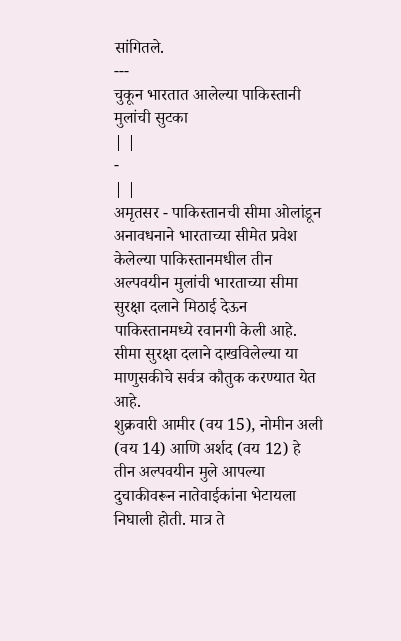सांगितले.
---
चुकून भारतात आलेल्या पाकिस्तानी मुलांची सुटका
| |
-
| |
अमृतसर - पाकिस्तानची सीमा ओलांडून अनावधनाने भारताच्या सीमेत प्रवेश केलेल्या पाकिस्तानमधील तीन अल्पवयीन मुलांची भारताच्या सीमा सुरक्षा दलाने मिठाई देऊन पाकिस्तानमध्ये रवानगी केली आहे. सीमा सुरक्षा दलाने दाखविलेल्या या माणुसकीचे सर्वत्र कौतुक करण्यात येत आहे.
शुक्रवारी आमीर (वय 15), नोमीन अली (वय 14) आणि अर्शद (वय 12) हे तीन अल्पवयीन मुले आपल्या दुचाकीवरून नातेवाईकांना भेटायला निघाली होती. मात्र ते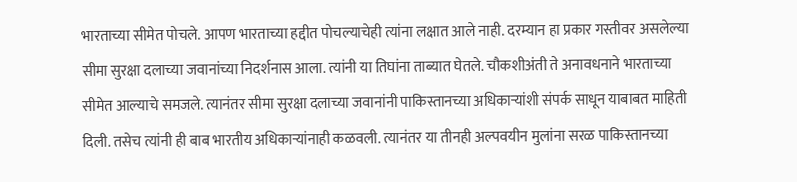भारताच्या सीमेत पोचले. आपण भारताच्या हद्दीत पोचल्याचेही त्यांना लक्षात आले नाही. दरम्यान हा प्रकार गस्तीवर असलेल्या सीमा सुरक्षा दलाच्या जवानांच्या निदर्शनास आला. त्यांनी या तिघांना ताब्यात घेतले. चौकशीअंती ते अनावधनाने भारताच्या सीमेत आल्याचे समजले. त्यानंतर सीमा सुरक्षा दलाच्या जवानांनी पाकिस्तानच्या अधिकाऱ्यांशी संपर्क साधून याबाबत माहिती दिली. तसेच त्यांनी ही बाब भारतीय अधिकाऱ्यांनाही कळवली. त्यानंतर या तीनही अल्पवयीन मुलांना सरळ पाकिस्तानच्या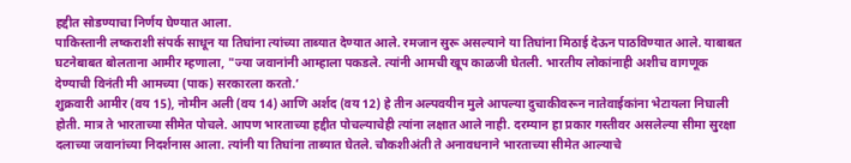हद्दीत सोडण्याचा निर्णय घेण्यात आला.
पाकिस्तानी लष्कराशी संपर्क साधून या तिघांना त्यांच्या ताब्यात देण्यात आले. रमजान सुरू असल्याने या तिघांना मिठाई देऊन पाठविण्यात आले. याबाबत घटनेबाबत बोलताना आमीर म्हणाला, "ज्या जवानांनी आम्हाला पकडले. त्यांनी आमची खूप काळजी घेतली. भारतीय लोकांनाही अशीच वागणूक देण्याची विनंती मी आमच्या (पाक) सरकारला करतो.‘
शुक्रवारी आमीर (वय 15), नोमीन अली (वय 14) आणि अर्शद (वय 12) हे तीन अल्पवयीन मुले आपल्या दुचाकीवरून नातेवाईकांना भेटायला निघाली होती. मात्र ते भारताच्या सीमेत पोचले. आपण भारताच्या हद्दीत पोचल्याचेही त्यांना लक्षात आले नाही. दरम्यान हा प्रकार गस्तीवर असलेल्या सीमा सुरक्षा दलाच्या जवानांच्या निदर्शनास आला. त्यांनी या तिघांना ताब्यात घेतले. चौकशीअंती ते अनावधनाने भारताच्या सीमेत आल्याचे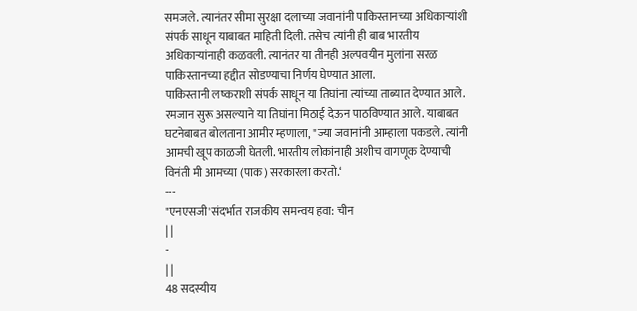समजले. त्यानंतर सीमा सुरक्षा दलाच्या जवानांनी पाकिस्तानच्या अधिकाऱ्यांशी संपर्क साधून याबाबत माहिती दिली. तसेच त्यांनी ही बाब भारतीय अधिकाऱ्यांनाही कळवली. त्यानंतर या तीनही अल्पवयीन मुलांना सरळ पाकिस्तानच्या हद्दीत सोडण्याचा निर्णय घेण्यात आला.
पाकिस्तानी लष्कराशी संपर्क साधून या तिघांना त्यांच्या ताब्यात देण्यात आले. रमजान सुरू असल्याने या तिघांना मिठाई देऊन पाठविण्यात आले. याबाबत घटनेबाबत बोलताना आमीर म्हणाला, "ज्या जवानांनी आम्हाला पकडले. त्यांनी आमची खूप काळजी घेतली. भारतीय लोकांनाही अशीच वागणूक देण्याची विनंती मी आमच्या (पाक) सरकारला करतो.‘
---
"एनएसजी'संदर्भात राजकीय समन्वय हवा: चीन
| |
-
| |
48 सदस्यीय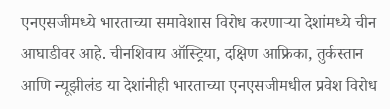एनएसजीमध्ये भारताच्या समावेशास विरोध करणाऱ्या देशांमध्ये चीन आघाडीवर आहे. चीनशिवाय ऑस्ट्रिया, दक्षिण आफ्रिका, तुर्कस्तान आणि न्यूझीलंड या देशांनीही भारताच्या एनएसजीमधील प्रवेश विरोध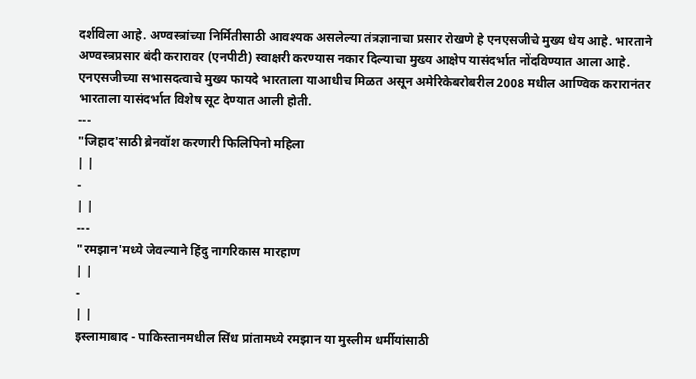दर्शविला आहे. अण्वस्त्रांच्या निर्मितीसाठी आवश्यक असलेल्या तंत्रज्ञानाचा प्रसार रोखणे हे एनएसजीचे मुख्य धेय आहे. भारताने अण्वस्त्रप्रसार बंदी करारावर (एनपीटी) स्वाक्षरी करण्यास नकार दिल्याचा मुख्य आक्षेप यासंदर्भात नोंदविण्यात आला आहे.
एनएसजीच्या सभासदत्वाचे मुख्य फायदे भारताला याआधीच मिळत असून अमेरिकेबरोबरील 2008 मधील आण्विक करारानंतर भारताला यासंदर्भात विशेष सूट देण्यात आली होती.
---
"जिहाद'साठी ब्रेनवॉश करणारी फिलिपिनो महिला
| |
-
| |
---
"रमझान'मध्ये जेवल्याने हिंदु नागरिकास मारहाण
| |
-
| |
इस्लामाबाद - पाकिस्तानमधील सिंध प्रांतामध्ये रमझान या मुस्लीम धर्मीयांसाठी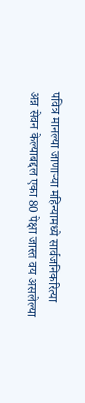पवित्र मानल्या जाणाऱ्या महिन्यामध्ये सार्वजनिकरित्या अन्न सेवन केल्याबद्दल एका 80 पेक्षा जास्त वय असलेल्या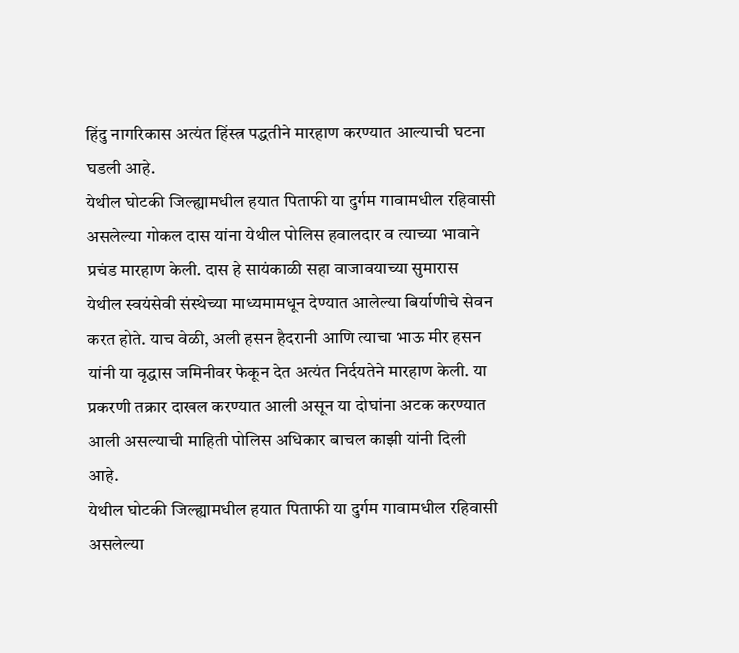हिंदु नागरिकास अत्यंत हिंस्त्र पद्धतीने मारहाण करण्यात आल्याची घटना घडली आहे.
येथील घोटकी जिल्ह्यामधील हयात पिताफी या दुर्गम गावामधील रहिवासी असलेल्या गोकल दास यांना येथील पोलिस हवालदार व त्याच्या भावाने प्रचंड मारहाण केली. दास हे सायंकाळी सहा वाजावयाच्या सुमारास येथील स्वयंसेवी संस्थेच्या माध्यमामधून देण्यात आलेल्या बिर्याणीचे सेवन करत होते. याच वेळी, अली हसन हैदरानी आणि त्याचा भाऊ मीर हसन यांनी या वृद्धास जमिनीवर फेकून देत अत्यंत निर्दयतेने मारहाण केली. या प्रकरणी तक्रार दाखल करण्यात आली असून या दोघांना अटक करण्यात आली असल्याची माहिती पोलिस अधिकार बाचल काझी यांनी दिली आहे.
येथील घोटकी जिल्ह्यामधील हयात पिताफी या दुर्गम गावामधील रहिवासी असलेल्या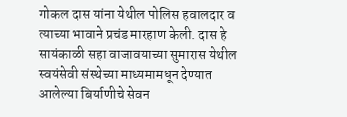गोकल दास यांना येथील पोलिस हवालदार व त्याच्या भावाने प्रचंड मारहाण केली. दास हे सायंकाळी सहा वाजावयाच्या सुमारास येथील स्वयंसेवी संस्थेच्या माध्यमामधून देण्यात आलेल्या बिर्याणीचे सेवन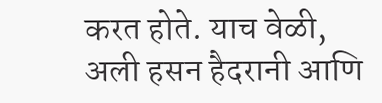करत होते. याच वेळी, अली हसन हैदरानी आणि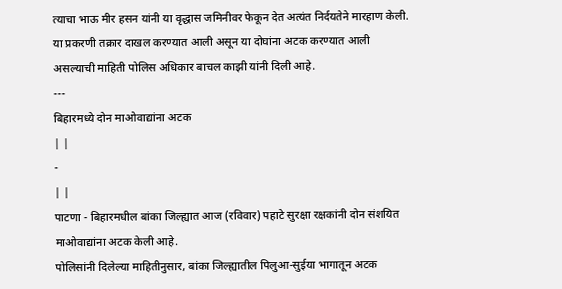त्याचा भाऊ मीर हसन यांनी या वृद्धास जमिनीवर फेकून देत अत्यंत निर्दयतेने मारहाण केली. या प्रकरणी तक्रार दाखल करण्यात आली असून या दोघांना अटक करण्यात आली असल्याची माहिती पोलिस अधिकार बाचल काझी यांनी दिली आहे.
---
बिहारमध्ये दोन माओवाद्यांना अटक
| |
-
| |
पाटणा - बिहारमधील बांका जिल्ह्यात आज (रविवार) पहाटे सुरक्षा रक्षकांनी दोन संशयित माओवाद्यांना अटक केली आहे.
पोलिसांनी दिलेल्या माहितीनुसार, बांका जिल्ह्यातील पिलुआ-सुईया भागातून अटक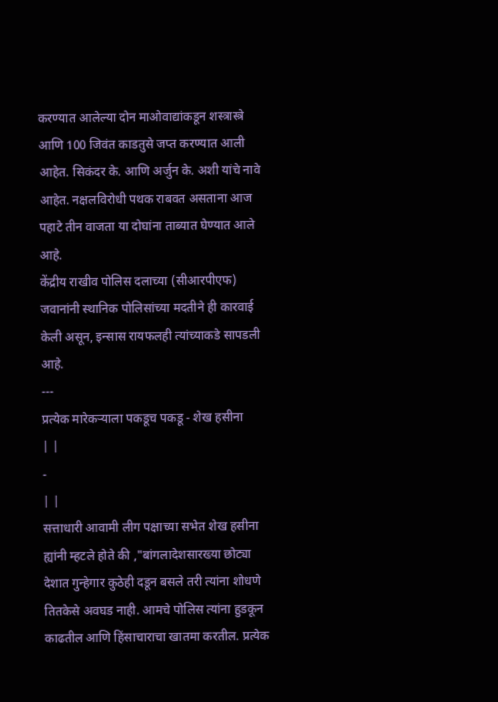करण्यात आलेल्या दोन माओवाद्यांकडून शस्त्रास्त्रे आणि 100 जिवंत काडतुसे जप्त करण्यात आली आहेत. सिकंदर के. आणि अर्जुन के. अशी यांचे नावे आहेत. नक्षलविरोधी पथक राबवत असताना आज पहाटे तीन वाजता या दोघांना ताब्यात घेण्यात आले आहे.
केंद्रीय राखीव पोलिस दलाच्या (सीआरपीएफ) जवानांनी स्थानिक पोलिसांच्या मदतीने ही कारवाई केली असून, इन्सास रायफलही त्यांच्याकडे सापडली आहे.
---
प्रत्येक मारेकऱ्याला पकडूच पकडू - शेख हसीना
| |
-
| |
सत्ताधारी आवामी लीग पक्षाच्या सभेत शेख हसीना ह्यांनी म्हटले होते की ,"बांगलादेशसारख्या छोट्या देशात गुन्हेगार कुठेही दडून बसले तरी त्यांना शोधणे तितकेसे अवघड नाही. आमचे पोलिस त्यांना हुडकून काढतील आणि हिंसाचाराचा खातमा करतील. प्रत्येक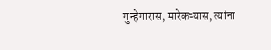गुन्हेगारास, मारेकऱ्यास, त्यांना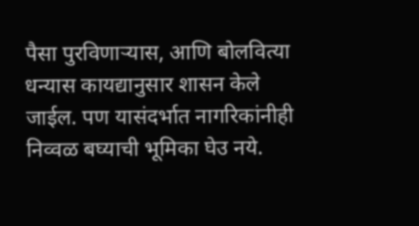पैसा पुरविणाऱ्यास, आणि बोलवित्या धन्यास कायद्यानुसार शासन केले जाईल. पण यासंदर्भात नागरिकांनीही निव्वळ बघ्याची भूमिका घेउ नये.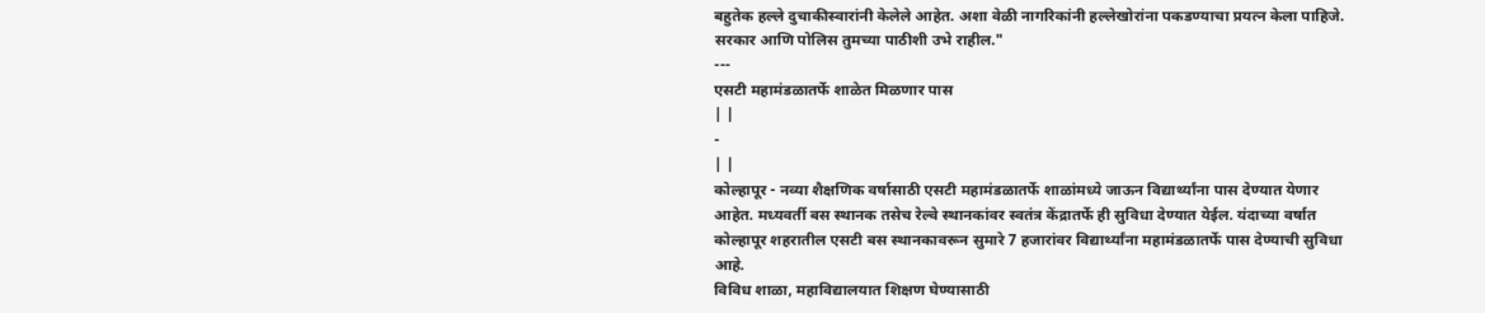बहुतेक हल्ले दुचाकीस्वारांनी केलेले आहेत. अशा वेळी नागरिकांनी हल्लेखोरांना पकडण्याचा प्रयत्न केला पाहिजे. सरकार आणि पोलिस तुमच्या पाठीशी उभे राहील."
---
एसटी महामंडळातर्फे शाळेत मिळणार पास
| |
-
| |
कोल्हापूर - नव्या शैक्षणिक वर्षासाठी एसटी महामंडळातर्फे शाळांमध्ये जाऊन विद्यार्थ्यांना पास देण्यात येणार आहेत. मध्यवर्ती बस स्थानक तसेच रेल्वे स्थानकांवर स्वतंत्र केंद्रातर्फे ही सुविधा देण्यात येईल. यंदाच्या वर्षात कोल्हापूर शहरातील एसटी बस स्थानकावरून सुमारे 7 हजारांवर विद्यार्थ्यांना महामंडळातर्फे पास देण्याची सुविधा आहे.
विविध शाळा, महाविद्यालयात शिक्षण घेण्यासाठी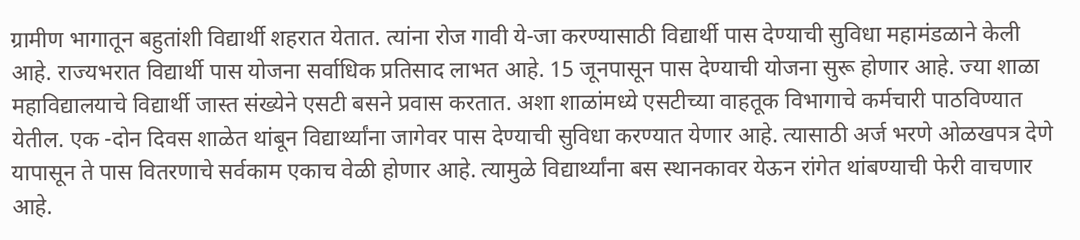ग्रामीण भागातून बहुतांशी विद्यार्थी शहरात येतात. त्यांना रोज गावी ये-जा करण्यासाठी विद्यार्थी पास देण्याची सुविधा महामंडळाने केली आहे. राज्यभरात विद्यार्थी पास योजना सर्वाधिक प्रतिसाद लाभत आहे. 15 जूनपासून पास देण्याची योजना सुरू होणार आहे. ज्या शाळा महाविद्यालयाचे विद्यार्थी जास्त संख्येने एसटी बसने प्रवास करतात. अशा शाळांमध्ये एसटीच्या वाहतूक विभागाचे कर्मचारी पाठविण्यात येतील. एक -दोन दिवस शाळेत थांबून विद्यार्थ्यांना जागेवर पास देण्याची सुविधा करण्यात येणार आहे. त्यासाठी अर्ज भरणे ओळखपत्र देणे यापासून ते पास वितरणाचे सर्वकाम एकाच वेळी होणार आहे. त्यामुळे विद्यार्थ्यांना बस स्थानकावर येऊन रांगेत थांबण्याची फेरी वाचणार आहे.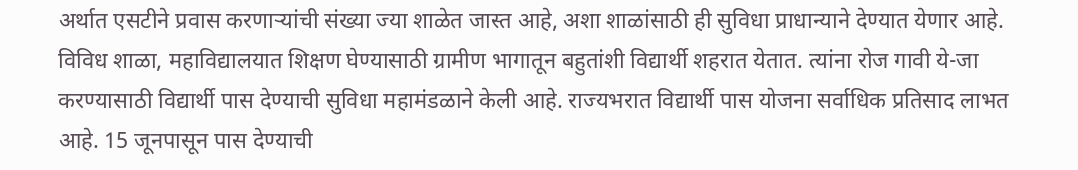अर्थात एसटीने प्रवास करणाऱ्यांची संख्या ज्या शाळेत जास्त आहे, अशा शाळांसाठी ही सुविधा प्राधान्याने देण्यात येणार आहे.
विविध शाळा, महाविद्यालयात शिक्षण घेण्यासाठी ग्रामीण भागातून बहुतांशी विद्यार्थी शहरात येतात. त्यांना रोज गावी ये-जा करण्यासाठी विद्यार्थी पास देण्याची सुविधा महामंडळाने केली आहे. राज्यभरात विद्यार्थी पास योजना सर्वाधिक प्रतिसाद लाभत आहे. 15 जूनपासून पास देण्याची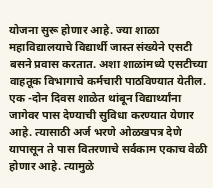योजना सुरू होणार आहे. ज्या शाळा महाविद्यालयाचे विद्यार्थी जास्त संख्येने एसटी बसने प्रवास करतात. अशा शाळांमध्ये एसटीच्या वाहतूक विभागाचे कर्मचारी पाठविण्यात येतील. एक -दोन दिवस शाळेत थांबून विद्यार्थ्यांना जागेवर पास देण्याची सुविधा करण्यात येणार आहे. त्यासाठी अर्ज भरणे ओळखपत्र देणे यापासून ते पास वितरणाचे सर्वकाम एकाच वेळी होणार आहे. त्यामुळे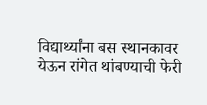विद्यार्थ्यांना बस स्थानकावर येऊन रांगेत थांबण्याची फेरी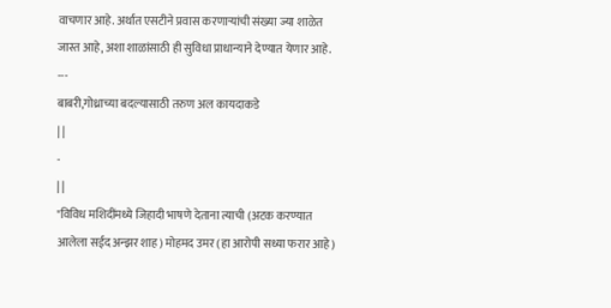वाचणार आहे. अर्थात एसटीने प्रवास करणाऱ्यांची संख्या ज्या शाळेत जास्त आहे, अशा शाळांसाठी ही सुविधा प्राधान्याने देण्यात येणार आहे.
---
बाबरी,गोध्राच्या बदल्यासाठी तरुण अल कायदाकडे
| |
-
| |
"विविध मशिदींमध्ये जिहादी भाषणे देताना त्याची (अटक करण्यात आलेला सईद अन्झर शाह) मोहमद उमर (हा आरोपी सध्या फरार आहे)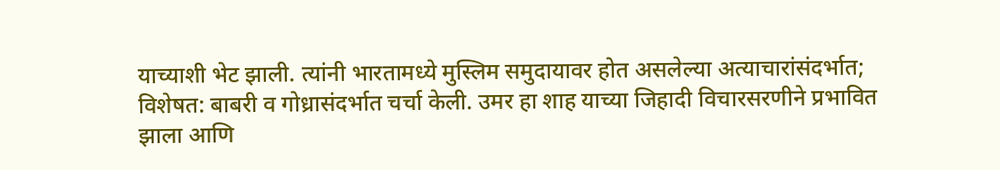याच्याशी भेट झाली. त्यांनी भारतामध्ये मुस्लिम समुदायावर होत असलेल्या अत्याचारांसंदर्भात; विशेषत: बाबरी व गोध्रासंदर्भात चर्चा केली. उमर हा शाह याच्या जिहादी विचारसरणीने प्रभावित झाला आणि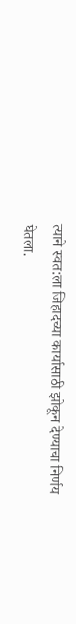त्याने स्वत:ला जिहादच्या कार्यासाठी झोकून देण्याचा निर्णय घेतला.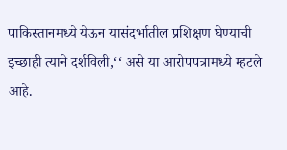पाकिस्तानमध्ये येऊन यासंदर्भातील प्रशिक्षण घेण्याची इच्छाही त्याने दर्शविली,‘‘ असे या आरोपपत्रामध्ये म्हटले आहे.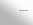---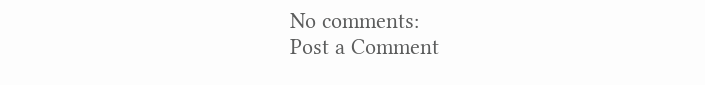No comments:
Post a Comment